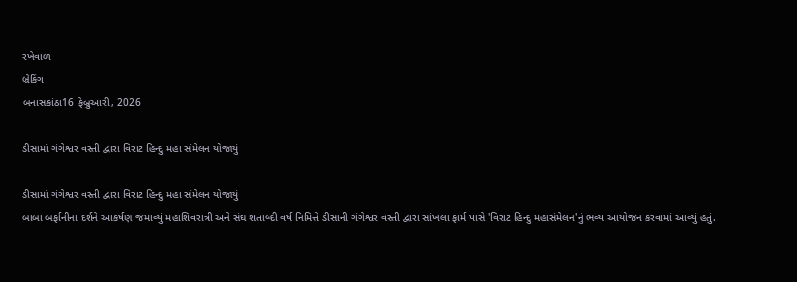રખેવાળ
બ્રેકિંગ
બનાસકાંઠા16 ફેબ્રુઆરી, 2026

ડીસામાં ગંગેશ્વર વસ્તી દ્વારા વિરાટ હિન્દુ મહા સંમેલન યોજાયું

ડીસામાં ગંગેશ્વર વસ્તી દ્વારા વિરાટ હિન્દુ મહા સંમેલન યોજાયું
બાબા બર્ફાનીના દર્શને આકર્ષણ જમાવ્યું મહાશિવરાત્રી અને સંઘ શતાબ્દી વર્ષ નિમિત્તે ડીસાની ગંગેશ્વર વસ્તી દ્વારા સાંખલા ફાર્મ પાસે 'વિરાટ હિન્દુ મહાસંમેલન'નું ભવ્ય આયોજન કરવામાં આવ્યું હતું.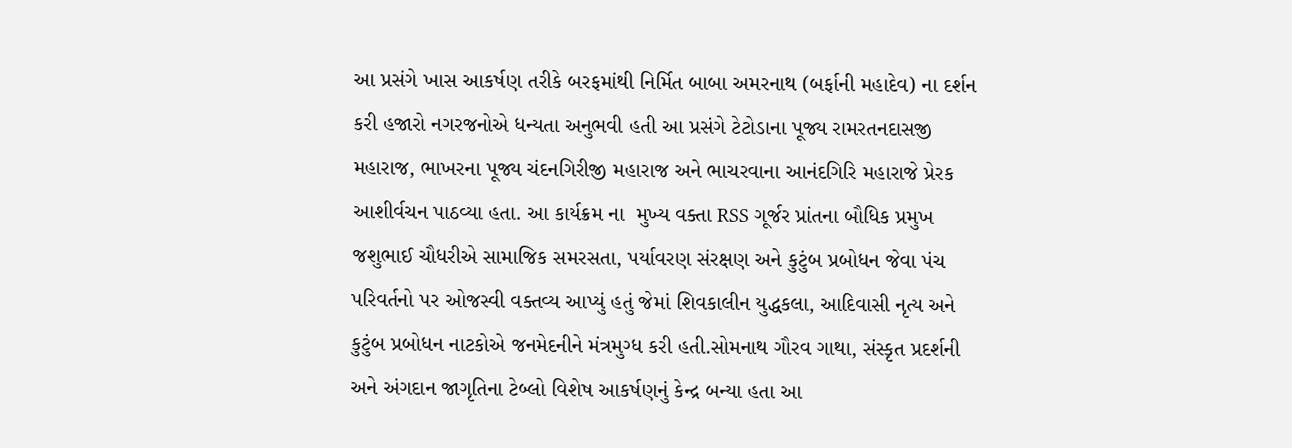આ પ્રસંગે ખાસ આકર્ષણ તરીકે બરફમાંથી નિર્મિત બાબા અમરનાથ (બર્ફાની મહાદેવ) ના દર્શન કરી હજારો નગરજનોએ ધન્યતા અનુભવી હતી આ પ્રસંગે ટેટોડાના પૂજ્ય રામરતનદાસજી મહારાજ, ભાખરના પૂજ્ય ચંદનગિરીજી મહારાજ અને ભાચરવાના આનંદગિરિ મહારાજે પ્રેરક આશીર્વચન પાઠવ્યા હતા. આ કાર્યક્રમ ના  મુખ્ય વક્તા RSS ગૂર્જર પ્રાંતના બૌધિક પ્રમુખ જશુભાઈ ચૌધરીએ સામાજિક સમરસતા, પર્યાવરણ સંરક્ષણ અને કુટુંબ પ્રબોધન જેવા પંચ પરિવર્તનો પર ઓજસ્વી વક્તવ્ય આપ્યું હતું જેમાં શિવકાલીન યુદ્ધકલા, આદિવાસી નૃત્ય અને કુટુંબ પ્રબોધન નાટકોએ જનમેદનીને મંત્રમુગ્ધ કરી હતી.સોમનાથ ગૌરવ ગાથા, સંસ્કૃત પ્રદર્શની અને અંગદાન જાગૃતિના ટેબ્લો વિશેષ આકર્ષણનું કેન્દ્ર બન્યા હતા આ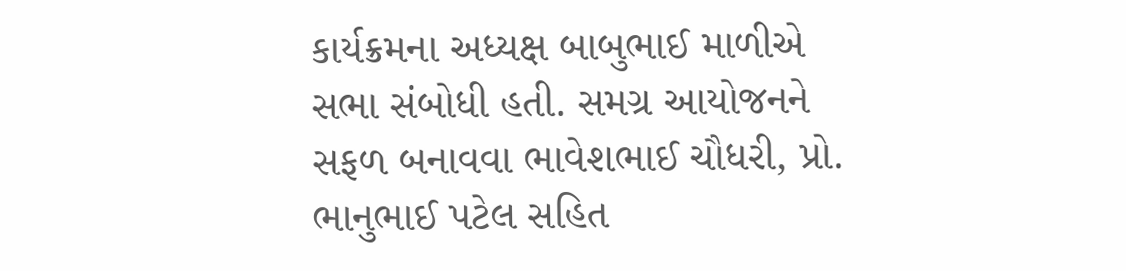કાર્યક્રમના અધ્યક્ષ બાબુભાઈ માળીએ સભા સંબોધી હતી. સમગ્ર આયોજનને સફળ બનાવવા ભાવેશભાઈ ચૌધરી, પ્રો. ભાનુભાઈ પટેલ સહિત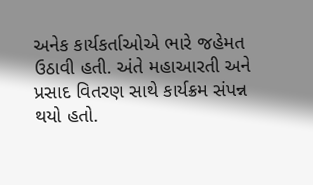અનેક કાર્યકર્તાઓએ ભારે જહેમત ઉઠાવી હતી. અંતે મહાઆરતી અને પ્રસાદ વિતરણ સાથે કાર્યક્રમ સંપન્ન થયો હતો.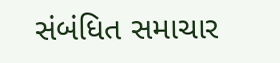સંબંધિત સમાચાર